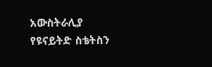አውስትራሊያ የዩናይትድ ስቴትስን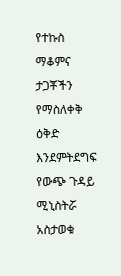የተኩስ ማቆምና ታጋቾችን የማስለቀቅ ዕቅድ እንደምትደግፍ የውጭ ጉዳይ ሚኒስትሯ አስታወቁ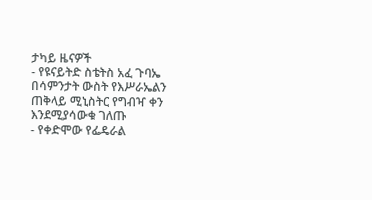ታካይ ዜናዎች
- የዩናይትድ ስቴትስ አፈ ጉባኤ በሳምንታት ውስት የእሥራኤልን ጠቅላይ ሚኒስትር የግብዣ ቀን እንደሚያሳውቁ ገለጡ
- የቀድሞው የፌዴራል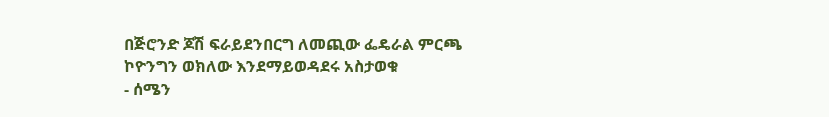በጅሮንድ ጆሽ ፍራይደንበርግ ለመጪው ፌዴራል ምርጫ ኮዮንግን ወክለው እንደማይወዳደሩ አስታወቁ
- ሰሜን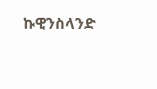ኩዊንስላንድ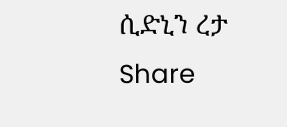ሲድኒን ረታ
Share